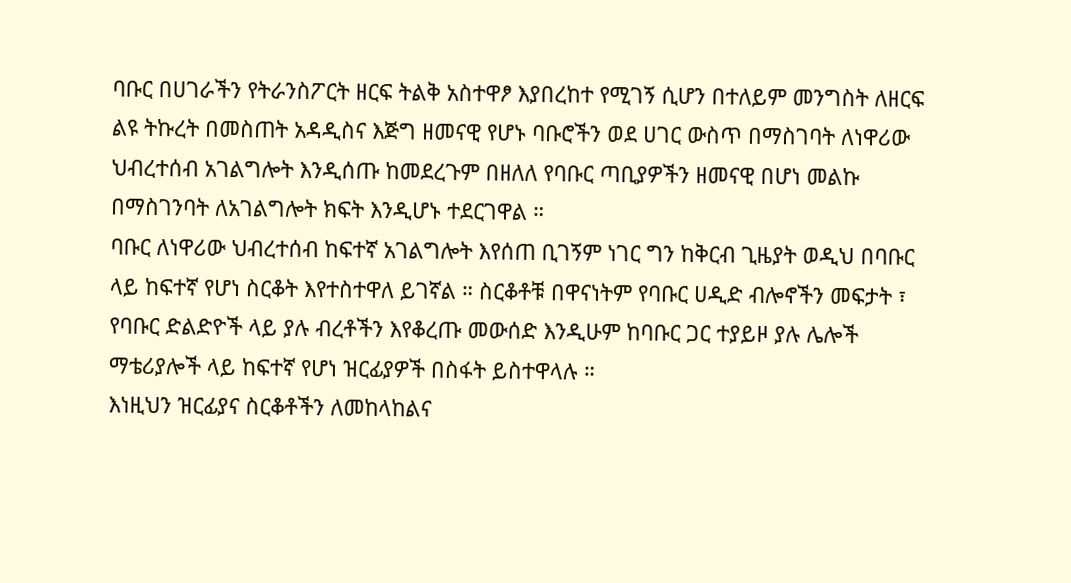ባቡር በሀገራችን የትራንስፖርት ዘርፍ ትልቅ አስተዋፆ እያበረከተ የሚገኝ ሲሆን በተለይም መንግስት ለዘርፍ ልዩ ትኩረት በመስጠት አዳዲስና እጅግ ዘመናዊ የሆኑ ባቡሮችን ወደ ሀገር ውስጥ በማስገባት ለነዋሪው ህብረተሰብ አገልግሎት እንዲሰጡ ከመደረጉም በዘለለ የባቡር ጣቢያዎችን ዘመናዊ በሆነ መልኩ በማስገንባት ለአገልግሎት ክፍት እንዲሆኑ ተደርገዋል ።
ባቡር ለነዋሪው ህብረተሰብ ከፍተኛ አገልግሎት እየሰጠ ቢገኝም ነገር ግን ከቅርብ ጊዜያት ወዲህ በባቡር ላይ ከፍተኛ የሆነ ስርቆት እየተስተዋለ ይገኛል ። ስርቆቶቹ በዋናነትም የባቡር ሀዲድ ብሎኖችን መፍታት ፣ የባቡር ድልድዮች ላይ ያሉ ብረቶችን እየቆረጡ መውሰድ እንዲሁም ከባቡር ጋር ተያይዞ ያሉ ሌሎች ማቴሪያሎች ላይ ከፍተኛ የሆነ ዝርፊያዎች በስፋት ይስተዋላሉ ።
እነዚህን ዝርፊያና ስርቆቶችን ለመከላከልና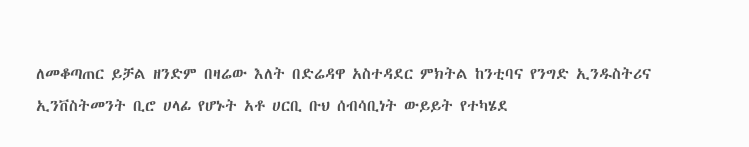ለመቆጣጠር ይቻል ዘንድም በዛሬው እለት በድሬዳዋ አስተዳደር ምክትል ከንቲባና የንግድ ኢንዱስትሪና ኢንቨስትመንት ቢሮ ሀላፊ የሆኑት አቶ ሀርቢ ቡህ ሰብሳቢነት ውይይት የተካሄደ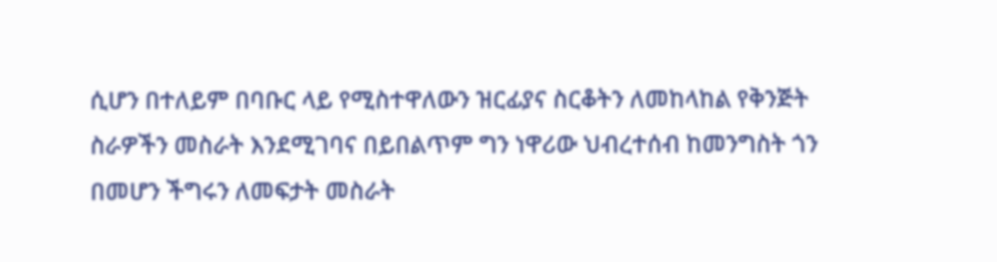ሲሆን በተለይም በባቡር ላይ የሚስተዋለውን ዝርፊያና ስርቆትን ለመከላከል የቅንጅት ስራዎችን መስራት እንደሚገባና በይበልጥም ግን ነዋሪው ህብረተሰብ ከመንግስት ጎን በመሆን ችግሩን ለመፍታት መስራት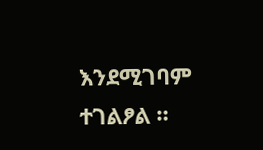እንደሚገባም ተገልፆል ።